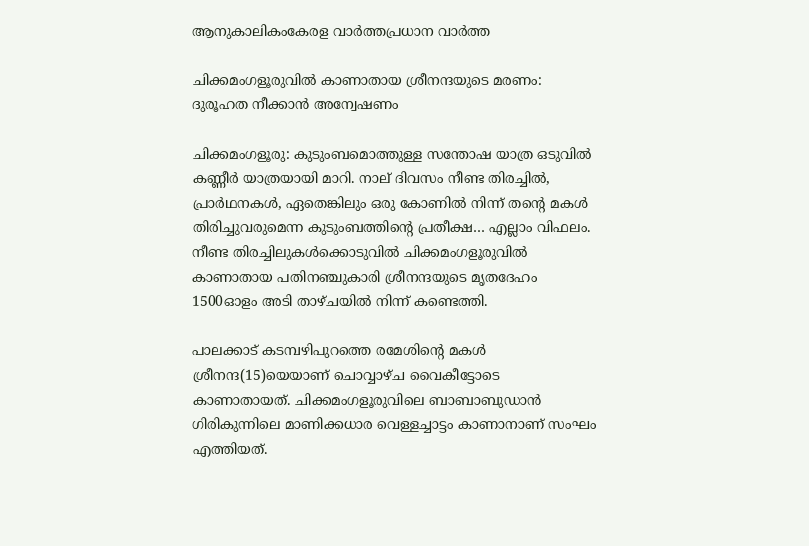ആനുകാലികംകേരള വാർത്തപ്രധാന വാർത്ത

ചിക്കമംഗളൂരുവിൽ കാണാതായ ശ്രീനന്ദയുടെ മരണം: ദുരൂഹത നീക്കാൻ അന്വേഷണം

ചിക്കമംഗളൂരു: കുടുംബമൊത്തുള്ള സന്തോഷ യാത്ര ഒടുവിൽ കണ്ണീർ യാത്രയായി മാറി. നാല് ദിവസം നീണ്ട തിരച്ചിൽ, പ്രാർഥനകൾ, ഏതെങ്കിലും ഒരു കോണിൽ നിന്ന് തന്റെ മകൾ തിരിച്ചുവരുമെന്ന കുടുംബത്തിന്റെ പ്രതീക്ഷ… എല്ലാം വിഫലം. നീണ്ട തിരച്ചിലുകൾക്കൊടുവിൽ ചിക്കമംഗളൂരുവിൽ കാണാതായ പതിനഞ്ചുകാരി ശ്രീനന്ദയുടെ മൃതദേഹം 1500ഓളം അടി താഴ്ചയിൽ നിന്ന് കണ്ടെത്തി.

പാലക്കാട് കടമ്പഴിപുറത്തെ രമേശിന്റെ മകൾ ശ്രീനന്ദ(15)യെയാണ് ചൊവ്വാഴ്ച വൈകീട്ടോടെ കാണാതായത്. ചിക്കമംഗളൂരുവിലെ ബാബാബുഡാൻ ഗിരികുന്നിലെ മാണിക്കധാര വെള്ളച്ചാട്ടം കാണാനാണ് സംഘം എത്തിയത്.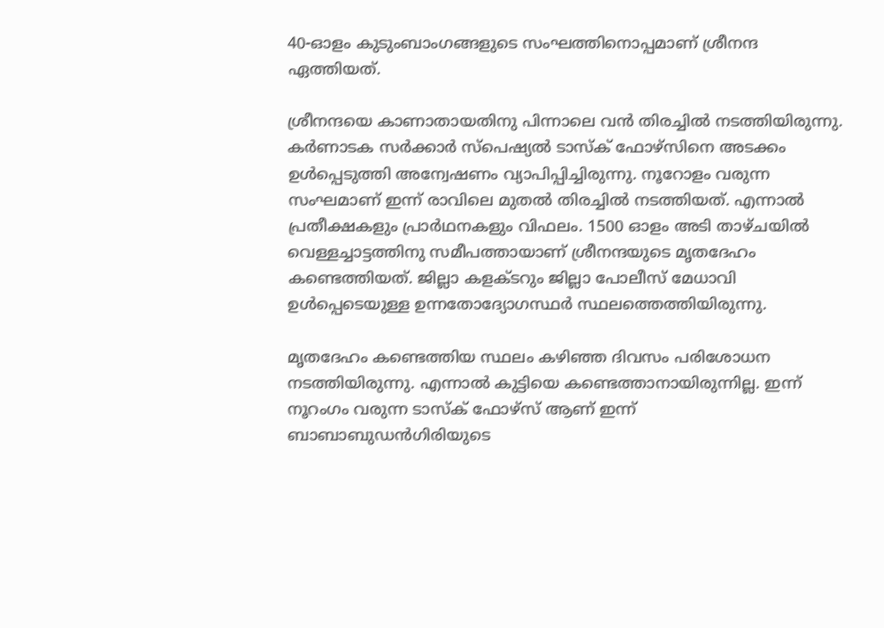40-ഓളം കുടുംബാംഗങ്ങളുടെ സംഘത്തിനൊപ്പമാണ് ശ്രീനന്ദ ഏത്തിയത്.

ശ്രീനന്ദയെ കാണാതായതിനു പിന്നാലെ വൻ തിരച്ചിൽ നടത്തിയിരുന്നു. കർണാടക സർക്കാർ സ്പെഷ്യൽ ടാസ്ക് ഫോഴ്സിനെ അടക്കം ഉൾപ്പെടുത്തി അന്വേഷണം വ്യാപിപ്പിച്ചിരുന്നു. നൂറോളം വരുന്ന സംഘമാണ് ഇന്ന് രാവിലെ മുതൽ തിരച്ചിൽ നടത്തിയത്. എന്നാൽ പ്രതീക്ഷകളും പ്രാർഥനകളും വിഫലം. 1500 ഓളം അടി താഴ്ചയിൽ വെള്ളച്ചാട്ടത്തിനു സമീപത്തായാണ് ശ്രീനന്ദയുടെ മൃതദേഹം കണ്ടെത്തിയത്. ജില്ലാ കളക്ടറും ജില്ലാ പോലീസ് മേധാവി ഉൾപ്പെടെയുള്ള ഉന്നതോദ്യോഗസ്ഥർ സ്ഥലത്തെത്തിയിരുന്നു.

മൃതദേഹം കണ്ടെത്തിയ സ്ഥലം കഴിഞ്ഞ ദിവസം പരിശോധന നടത്തിയിരുന്നു. എന്നാൽ കുട്ടിയെ കണ്ടെത്താനായിരുന്നില്ല. ഇന്ന് നൂറംഗം വരുന്ന ടാസ്ക് ഫോഴ്സ് ആണ് ഇന്ന് ബാബാബുഡൻഗിരിയുടെ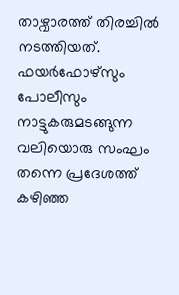താഴ്വാരത്ത് തിരച്ചിൽ നടത്തിയത്. ഫയർഫോഴ്സും പോലീസും നാട്ടുകരുമടങ്ങുന്ന വലിയൊരു സംഘം തന്നെ പ്രദേശത്ത് കഴിഞ്ഞ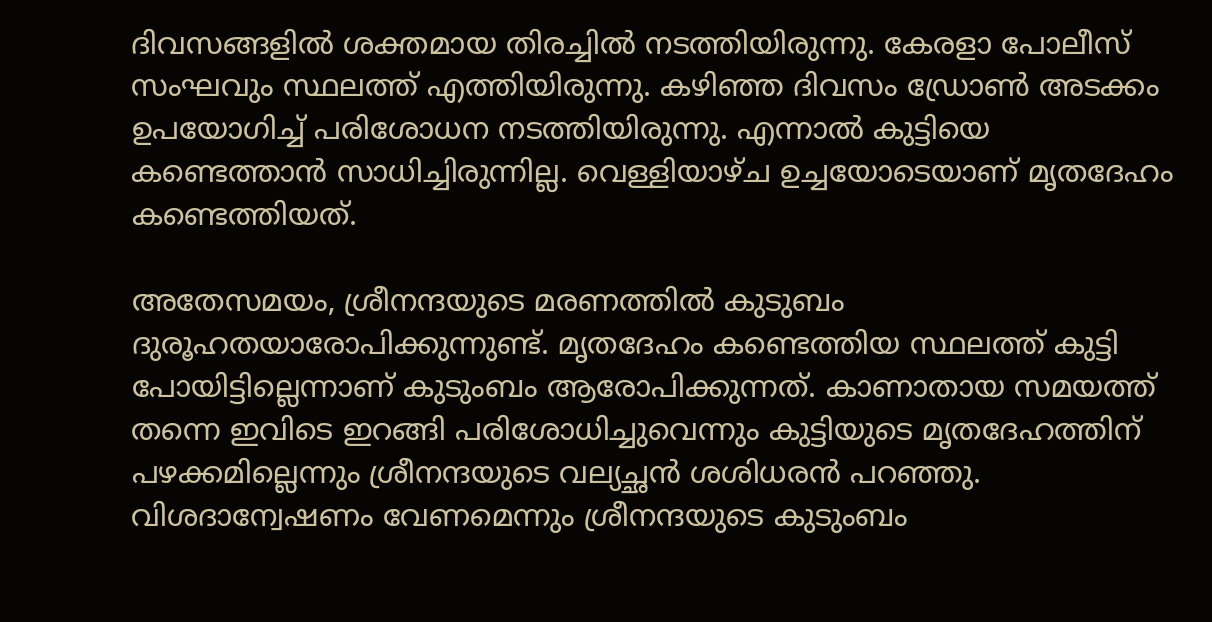ദിവസങ്ങളിൽ ശക്തമായ തിരച്ചിൽ നടത്തിയിരുന്നു. കേരളാ പോലീസ് സംഘവും സ്ഥലത്ത് എത്തിയിരുന്നു. കഴിഞ്ഞ ദിവസം ഡ്രോൺ അടക്കം ഉപയോഗിച്ച് പരിശോധന നടത്തിയിരുന്നു. എന്നാൽ കുട്ടിയെ കണ്ടെത്താൻ സാധിച്ചിരുന്നില്ല. വെള്ളിയാഴ്ച ഉച്ചയോടെയാണ് മൃതദേഹം കണ്ടെത്തിയത്.

അതേസമയം, ശ്രീനന്ദയുടെ മരണത്തിൽ കുടുബം ദുരൂഹതയാരോപിക്കുന്നുണ്ട്. മൃതദേഹം കണ്ടെത്തിയ സ്ഥലത്ത് കുട്ടി പോയിട്ടില്ലെന്നാണ് കുടുംബം ആരോപിക്കുന്നത്. കാണാതായ സമയത്ത് തന്നെ ഇവിടെ ഇറങ്ങി പരിശോധിച്ചുവെന്നും കുട്ടിയുടെ മൃതദേഹത്തിന് പഴക്കമില്ലെന്നും ശ്രീനന്ദയുടെ വല്യച്ഛൻ ശശിധരൻ പറഞ്ഞു. വിശദാന്വേഷണം വേണമെന്നും ശ്രീനന്ദയുടെ കുടുംബം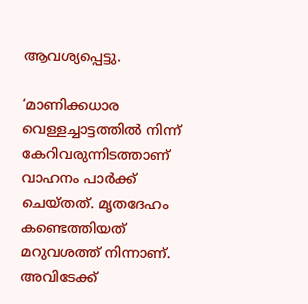ആവശ്യപ്പെട്ടു.

‘മാണിക്കധാര വെള്ളച്ചാട്ടത്തിൽ നിന്ന് കേറിവരുന്നിടത്താണ് വാഹനം പാർക്ക് ചെയ്തത്. മൃതദേഹം കണ്ടെത്തിയത് മറുവശത്ത് നിന്നാണ്. അവിടേക്ക്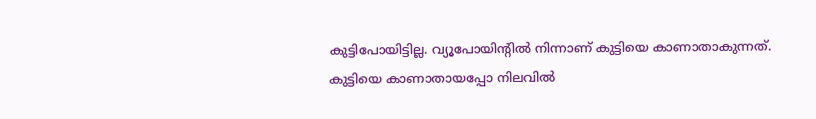കുട്ടിപോയിട്ടില്ല. വ്യൂപോയിന്റിൽ നിന്നാണ് കുട്ടിയെ കാണാതാകുന്നത്. കുട്ടിയെ കാണാതായപ്പോ നിലവിൽ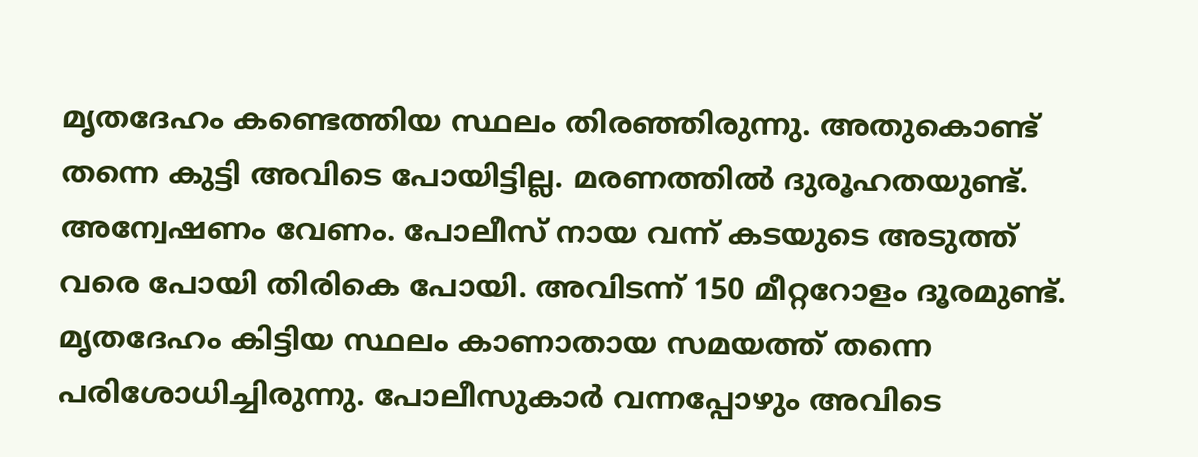മൃതദേഹം കണ്ടെത്തിയ സ്ഥലം തിരഞ്ഞിരുന്നു. അതുകൊണ്ട് തന്നെ കുട്ടി അവിടെ പോയിട്ടില്ല. മരണത്തിൽ ദുരൂഹതയുണ്ട്. അന്വേഷണം വേണം. പോലീസ് നായ വന്ന് കടയുടെ അടുത്ത് വരെ പോയി തിരികെ പോയി. അവിടന്ന് 150 മീറ്ററോളം ദൂരമുണ്ട്. മൃതദേഹം കിട്ടിയ സ്ഥലം കാണാതായ സമയത്ത് തന്നെ പരിശോധിച്ചിരുന്നു. പോലീസുകാർ വന്നപ്പോഴും അവിടെ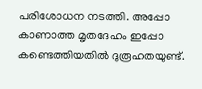പരിശോധന നടത്തി. അപ്പോ കാണാത്ത മൃതദേഹം ഇപ്പോ കണ്ടെത്തിയതിൽ ദുരൂഹതയുണ്ട്.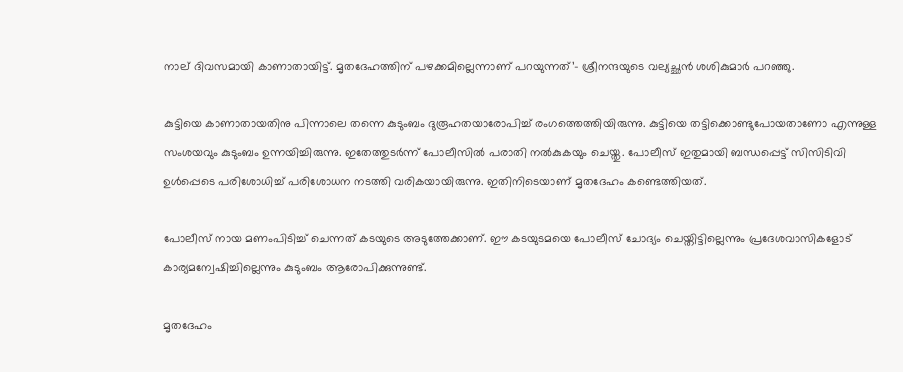നാല് ദിവസമായി കാണാതായിട്ട്. മൃതദേഹത്തിന് പഴക്കമില്ലെന്നാണ് പറയുന്നത്’- ശ്രീനന്ദയുടെ വല്യച്ഛൻ ശശികുമാർ പറഞ്ഞു.

കുട്ടിയെ കാണാതായതിനു പിന്നാലെ തന്നെ കുടുംബം ദുരൂഹതയാരോപിച്ച് രംഗത്തെത്തിയിരുന്നു. കുട്ടിയെ തട്ടിക്കൊണ്ടുപോയതാണോ എന്നുള്ള സംശയവും കുടുംബം ഉന്നയിച്ചിരുന്നു. ഇതേത്തുടർന്ന് പോലീസിൽ പരാതി നൽകുകയും ചെയ്തു. പോലീസ് ഇതുമായി ബന്ധപ്പെട്ട് സിസിടിവി ഉൾപ്പെടെ പരിശോധിച്ച് പരിശോധന നടത്തി വരികയായിരുന്നു. ഇതിനിടെയാണ് മൃതദേഹം കണ്ടെത്തിയത്.

പോലീസ് നായ മണംപിടിച്ച് ചെന്നത് കടയുടെ അടുത്തേക്കാണ്. ഈ കടയുടമയെ പോലീസ് ചോദ്യം ചെയ്തിട്ടില്ലെന്നും പ്രദേശവാസികളോട് കാര്യമന്വേഷിച്ചില്ലെന്നും കുടുംബം ആരോപിക്കുന്നുണ്ട്.

മൃതദേഹം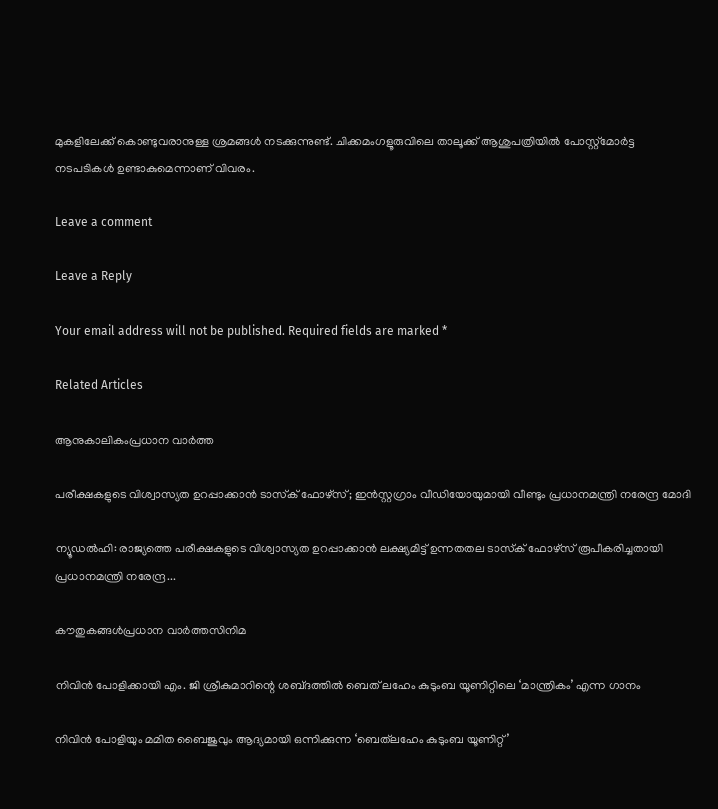മുകളിലേക്ക് കൊണ്ടുവരാനുള്ള ശ്രമങ്ങൾ നടക്കുന്നുണ്ട്. ചിക്കമംഗളൂരുവിലെ താലൂക്ക് ആശുപത്രിയിൽ പോസ്റ്റ്മോർട്ട നടപടികൾ ഉണ്ടാകുമെന്നാണ് വിവരം.

Leave a comment

Leave a Reply

Your email address will not be published. Required fields are marked *

Related Articles

ആനുകാലികംപ്രധാന വാർത്ത

പരീക്ഷകളുടെ വിശ്വാസ്യത ഉറപ്പാക്കാൻ ടാസ്‌ക് ഫോഴ്സ്; ഇൻസ്റ്റഗ്രാം വീഡിയോയുമായി വീണ്ടും പ്രധാനമന്ത്രി നരേന്ദ്ര മോദി

ന്യൂഡൽഹി: രാജ്യത്തെ പരീക്ഷകളുടെ വിശ്വാസ്യത ഉറപ്പാക്കാൻ ലക്ഷ്യമിട്ട് ഉന്നതതല ടാസ്‌ക് ഫോഴ്സ് രൂപീകരിച്ചതായി പ്രധാനമന്ത്രി നരേന്ദ്ര...

കൗതുകങ്ങൾപ്രധാന വാർത്തസിനിമ

നിവിൻ പോളിക്കായി എം. ജി ശ്രീകുമാ‌റിന്റെ ശബ്‍ദത്തിൽ ബെത് ‌ലഹേം കുടുംബ യൂണിറ്റിലെ ‘മാന്ത്രികം’ എന്ന ഗാനം

നിവിൻ പോളിയും മമിത ബൈജുവും ആദ്യമായി ഒന്നിക്കുന്ന ‘ബെത്‌ലഹേം കുടുംബ യൂണിറ്റ്’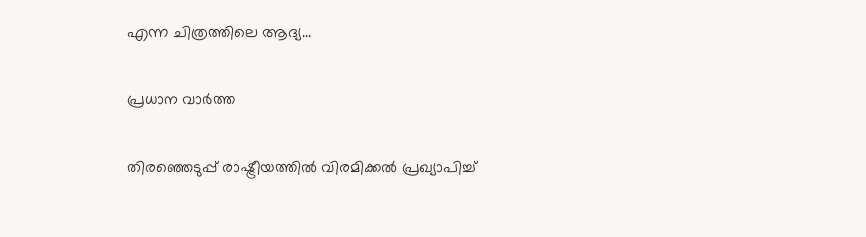എന്ന ചിത്രത്തിലെ ആദ്യ...

പ്രധാന വാർത്ത

തിരഞ്ഞെടുപ്പ് രാഷ്ട്രീയത്തിൽ വിരമിക്കൽ പ്രഖ്യാപിച്ച്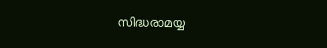സിദ്ധരാമയ്യ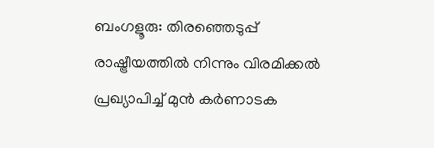ബംഗളൂരു: തിരഞ്ഞെടുപ്പ് രാഷ്ട്രീയത്തിൽ നിന്നും വിരമിക്കൽ പ്രഖ്യാപിച്ച് മുൻ കർണാടക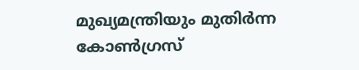മുഖ്യമന്ത്രിയും മുതിർന്ന കോൺഗ്രസ്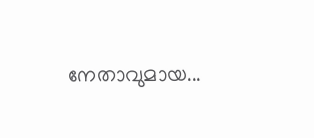നേതാവുമായ...